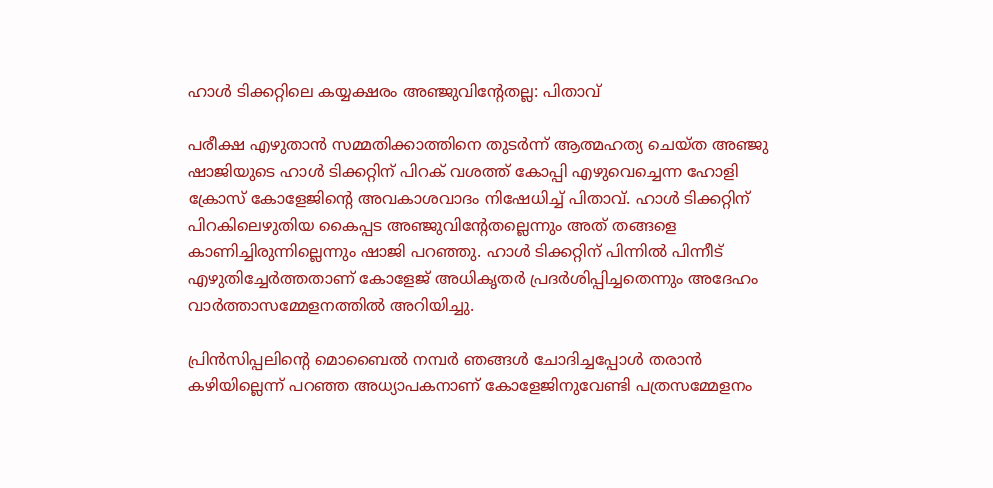ഹാള്‍ ടിക്കറ്റിലെ കയ്യക്ഷരം അഞ്ജുവിന്റേതല്ല: പിതാവ്

പരീക്ഷ എഴുതാന്‍ സമ്മതിക്കാത്തിനെ തുടര്‍ന്ന് ആത്മഹത്യ ചെയ്ത അഞ്ജു ഷാജിയുടെ ഹാള്‍ ടിക്കറ്റിന് പിറക് വശത്ത് കോപ്പി എഴുവെച്ചെന്ന ഹോളി ക്രോസ് കോളേജിന്റെ അവകാശവാദം നിഷേധിച്ച് പിതാവ്. ഹാള്‍ ടിക്കറ്റിന് പിറകിലെഴുതിയ കൈപ്പട അഞ്ജുവിന്റേതല്ലെന്നും അത് തങ്ങളെ കാണിച്ചിരുന്നില്ലെന്നും ഷാജി പറഞ്ഞു. ഹാള്‍ ടിക്കറ്റിന് പിന്നില്‍ പിന്നീട് എഴുതിച്ചേര്‍ത്തതാണ് കോളേജ് അധികൃതര്‍ പ്രദര്‍ശിപ്പിച്ചതെന്നും അദേഹം വാര്‍ത്താസമ്മേളനത്തില്‍ അറിയിച്ചു.

പ്രിന്‍സിപ്പലിന്റെ മൊബൈല്‍ നമ്പര്‍ ഞങ്ങള്‍ ചോദിച്ചപ്പോള്‍ തരാന്‍ കഴിയില്ലെന്ന് പറഞ്ഞ അധ്യാപകനാണ് കോളേജിനുവേണ്ടി പത്രസമ്മേളനം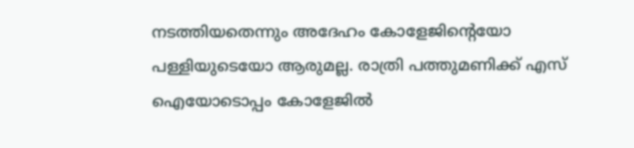നടത്തിയതെന്നും അദേഹം കോളേജിന്റെയോ പള്ളിയുടെയോ ആരുമല്ല. രാത്രി പത്തുമണിക്ക് എസ് ഐയോടൊപ്പം കോളേജില്‍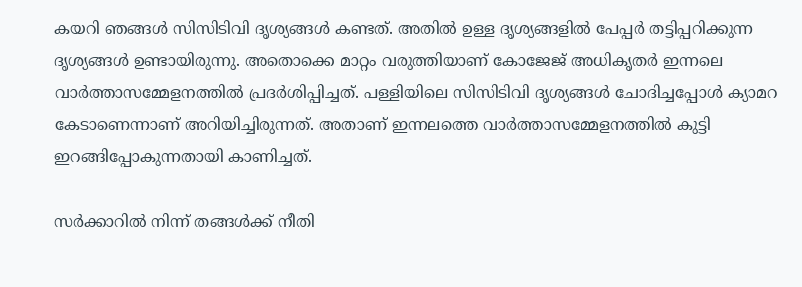കയറി ഞങ്ങള്‍ സിസിടിവി ദൃശ്യങ്ങള്‍ കണ്ടത്. അതില്‍ ഉള്ള ദൃശ്യങ്ങളില്‍ പേപ്പര്‍ തട്ടിപ്പറിക്കുന്ന ദൃശ്യങ്ങള്‍ ഉണ്ടായിരുന്നു. അതൊക്കെ മാറ്റം വരുത്തിയാണ് കോജേജ് അധികൃതര്‍ ഇന്നലെ വാര്‍ത്താസമ്മേളനത്തില്‍ പ്രദര്‍ശിപ്പിച്ചത്. പള്ളിയിലെ സിസിടിവി ദൃശ്യങ്ങള്‍ ചോദിച്ചപ്പോള്‍ ക്യാമറ കേടാണെന്നാണ് അറിയിച്ചിരുന്നത്. അതാണ് ഇന്നലത്തെ വാര്‍ത്താസമ്മേളനത്തില്‍ കുട്ടി ഇറങ്ങിപ്പോകുന്നതായി കാണിച്ചത്.

സര്‍ക്കാറില്‍ നിന്ന് തങ്ങള്‍ക്ക് നീതി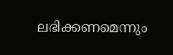ലഭിക്കണമെന്നും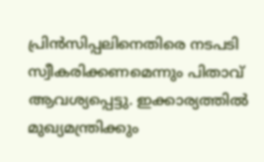പ്രിന്‍സിപ്പലിനെതിരെ നടപടി സ്വീകരിക്കണമെന്നും പിതാവ് ആവശ്യപ്പെട്ടു. ഇക്കാര്യത്തില്‍ മുഖ്യമന്ത്രിക്കും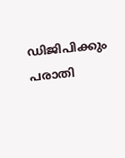ഡിജിപിക്കും പരാതി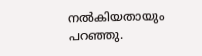നല്‍കിയതായും പറഞ്ഞു.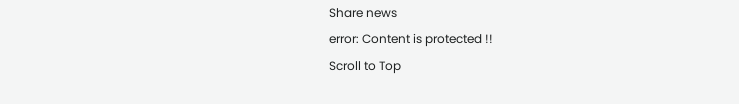Share news
error: Content is protected !!
Scroll to Top